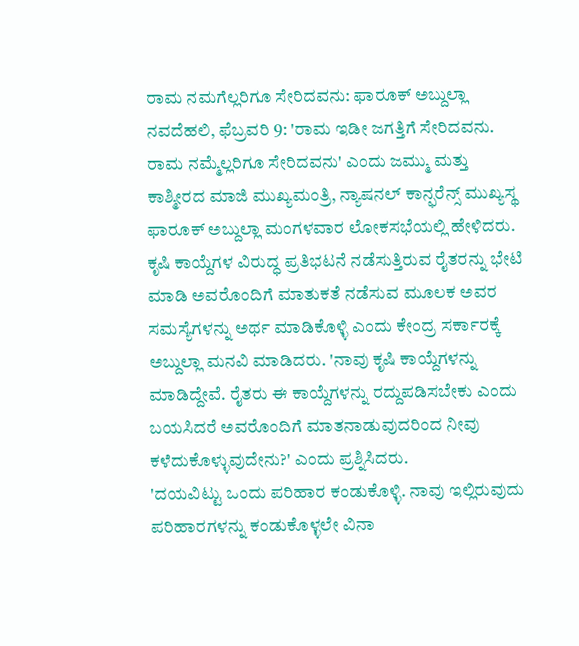ರಾಮ ನಮಗೆಲ್ಲರಿಗೂ ಸೇರಿದವನು: ಫಾರೂಕ್ ಅಬ್ದುಲ್ಲಾ
ನವದೆಹಲಿ, ಫೆಬ್ರವರಿ 9: 'ರಾಮ ಇಡೀ ಜಗತ್ತಿಗೆ ಸೇರಿದವನು. ರಾಮ ನಮ್ಮೆಲ್ಲರಿಗೂ ಸೇರಿದವನು' ಎಂದು ಜಮ್ಮು ಮತ್ತು ಕಾಶ್ಮೀರದ ಮಾಜಿ ಮುಖ್ಯಮಂತ್ರಿ, ನ್ಯಾಷನಲ್ ಕಾನ್ಫರೆನ್ಸ್ ಮುಖ್ಯಸ್ಥ ಫಾರೂಕ್ ಅಬ್ದುಲ್ಲಾ ಮಂಗಳವಾರ ಲೋಕಸಭೆಯಲ್ಲಿ ಹೇಳಿದರು.
ಕೃಷಿ ಕಾಯ್ದೆಗಳ ವಿರುದ್ಧ ಪ್ರತಿಭಟನೆ ನಡೆಸುತ್ತಿರುವ ರೈತರನ್ನು ಭೇಟಿ ಮಾಡಿ ಅವರೊಂದಿಗೆ ಮಾತುಕತೆ ನಡೆಸುವ ಮೂಲಕ ಅವರ ಸಮಸ್ಯೆಗಳನ್ನು ಅರ್ಥ ಮಾಡಿಕೊಳ್ಳಿ ಎಂದು ಕೇಂದ್ರ ಸರ್ಕಾರಕ್ಕೆ ಅಬ್ದುಲ್ಲಾ ಮನವಿ ಮಾಡಿದರು. 'ನಾವು ಕೃಷಿ ಕಾಯ್ದೆಗಳನ್ನು ಮಾಡಿದ್ದೇವೆ. ರೈತರು ಈ ಕಾಯ್ದೆಗಳನ್ನು ರದ್ದುಪಡಿಸಬೇಕು ಎಂದು ಬಯಸಿದರೆ ಅವರೊಂದಿಗೆ ಮಾತನಾಡುವುದರಿಂದ ನೀವು ಕಳೆದುಕೊಳ್ಳುವುದೇನು?' ಎಂದು ಪ್ರಶ್ನಿಸಿದರು.
'ದಯವಿಟ್ಟು ಒಂದು ಪರಿಹಾರ ಕಂಡುಕೊಳ್ಳಿ. ನಾವು ಇಲ್ಲಿರುವುದು ಪರಿಹಾರಗಳನ್ನು ಕಂಡುಕೊಳ್ಳಲೇ ವಿನಾ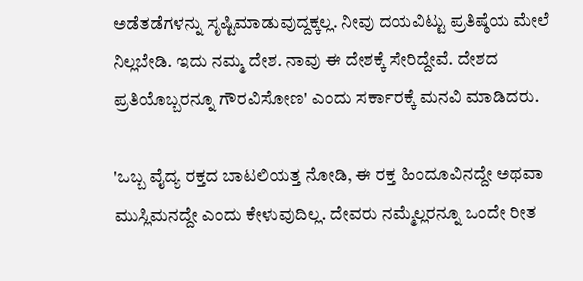ಅಡೆತಡೆಗಳನ್ನು ಸೃಷ್ಟಿಮಾಡುವುದ್ದಕ್ಕಲ್ಲ. ನೀವು ದಯವಿಟ್ಟು ಪ್ರತಿಷ್ಠೆಯ ಮೇಲೆ ನಿಲ್ಲಬೇಡಿ. ಇದು ನಮ್ಮ ದೇಶ. ನಾವು ಈ ದೇಶಕ್ಕೆ ಸೇರಿದ್ದೇವೆ. ದೇಶದ ಪ್ರತಿಯೊಬ್ಬರನ್ನೂ ಗೌರವಿಸೋಣ' ಎಂದು ಸರ್ಕಾರಕ್ಕೆ ಮನವಿ ಮಾಡಿದರು.

'ಒಬ್ಬ ವೈದ್ಯ ರಕ್ತದ ಬಾಟಲಿಯತ್ತ ನೋಡಿ, ಈ ರಕ್ತ ಹಿಂದೂವಿನದ್ದೇ ಅಥವಾ ಮುಸ್ಲಿಮನದ್ದೇ ಎಂದು ಕೇಳುವುದಿಲ್ಲ. ದೇವರು ನಮ್ಮೆಲ್ಲರನ್ನೂ ಒಂದೇ ರೀತ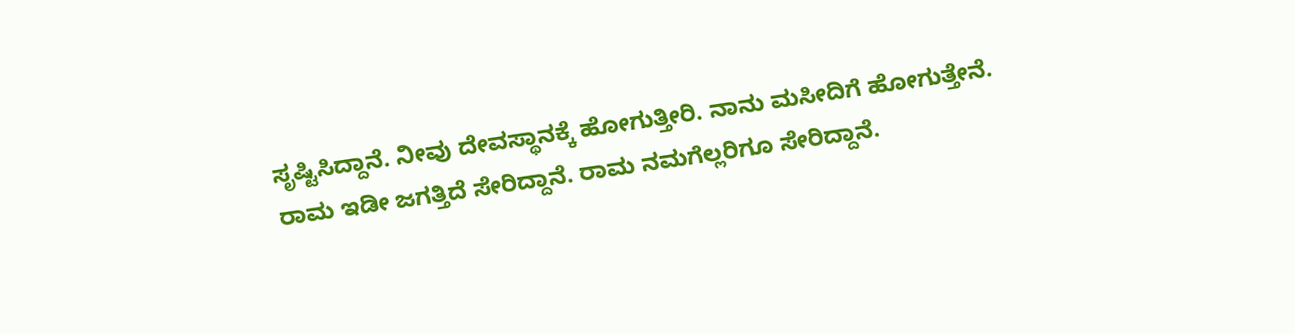ಸೃಷ್ಟಿಸಿದ್ದಾನೆ. ನೀವು ದೇವಸ್ಥಾನಕ್ಕೆ ಹೋಗುತ್ತೀರಿ. ನಾನು ಮಸೀದಿಗೆ ಹೋಗುತ್ತೇನೆ. ರಾಮ ಇಡೀ ಜಗತ್ತಿದೆ ಸೇರಿದ್ದಾನೆ. ರಾಮ ನಮಗೆಲ್ಲರಿಗೂ ಸೇರಿದ್ದಾನೆ.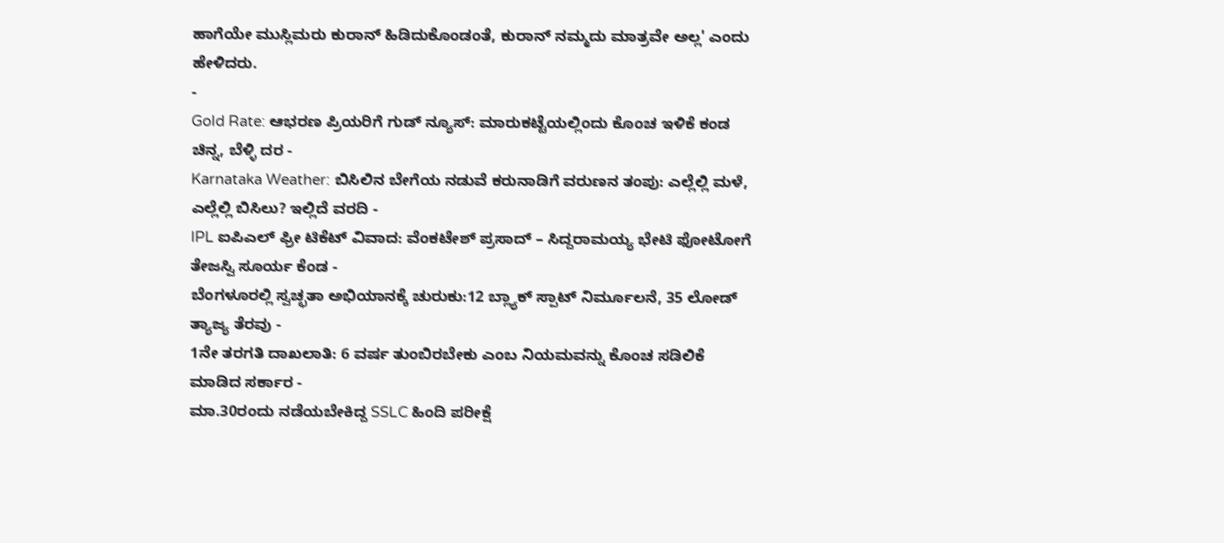ಹಾಗೆಯೇ ಮುಸ್ಲಿಮರು ಕುರಾನ್ ಹಿಡಿದುಕೊಂಡಂತೆ, ಕುರಾನ್ ನಮ್ಮದು ಮಾತ್ರವೇ ಅಲ್ಲ' ಎಂದು ಹೇಳಿದರು.
-
Gold Rate: ಆಭರಣ ಪ್ರಿಯರಿಗೆ ಗುಡ್ ನ್ಯೂಸ್: ಮಾರುಕಟ್ಟೆಯಲ್ಲಿಂದು ಕೊಂಚ ಇಳಿಕೆ ಕಂಡ ಚಿನ್ನ, ಬೆಳ್ಳಿ ದರ -
Karnataka Weather: ಬಿಸಿಲಿನ ಬೇಗೆಯ ನಡುವೆ ಕರುನಾಡಿಗೆ ವರುಣನ ತಂಪು: ಎಲ್ಲೆಲ್ಲಿ ಮಳೆ, ಎಲ್ಲೆಲ್ಲಿ ಬಿಸಿಲು? ಇಲ್ಲಿದೆ ವರದಿ -
IPL ಐಪಿಎಲ್ ಫ್ರೀ ಟಿಕೆಟ್ ವಿವಾದ: ವೆಂಕಟೇಶ್ ಪ್ರಸಾದ್ – ಸಿದ್ದರಾಮಯ್ಯ ಭೇಟಿ ಫೋಟೋಗೆ ತೇಜಸ್ವಿ ಸೂರ್ಯ ಕೆಂಡ -
ಬೆಂಗಳೂರಲ್ಲಿ ಸ್ವಚ್ಛತಾ ಅಭಿಯಾನಕ್ಕೆ ಚುರುಕು:12 ಬ್ಲ್ಯಾಕ್ ಸ್ಪಾಟ್ ನಿರ್ಮೂಲನೆ, 35 ಲೋಡ್ ತ್ಯಾಜ್ಯ ತೆರವು -
1ನೇ ತರಗತಿ ದಾಖಲಾತಿ: 6 ವರ್ಷ ತುಂಬಿರಬೇಕು ಎಂಬ ನಿಯಮವನ್ನು ಕೊಂಚ ಸಡಿಲಿಕೆ ಮಾಡಿದ ಸರ್ಕಾರ -
ಮಾ.30ರಂದು ನಡೆಯಬೇಕಿದ್ದ SSLC ಹಿಂದಿ ಪರೀಕ್ಷೆ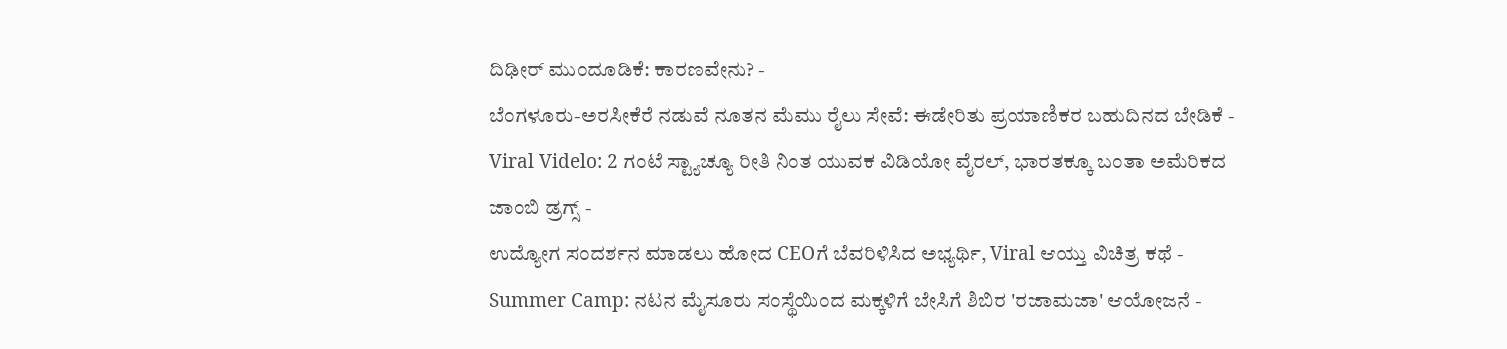ದಿಢೀರ್ ಮುಂದೂಡಿಕೆ: ಕಾರಣವೇನು? -
ಬೆಂಗಳೂರು-ಅರಸೀಕೆರೆ ನಡುವೆ ನೂತನ ಮೆಮು ರೈಲು ಸೇವೆ: ಈಡೇರಿತು ಪ್ರಯಾಣಿಕರ ಬಹುದಿನದ ಬೇಡಿಕೆ -
Viral Videlo: 2 ಗಂಟೆ ಸ್ಟ್ಯಾಚ್ಯೂ ರೀತಿ ನಿಂತ ಯುವಕ ವಿಡಿಯೋ ವೈರಲ್, ಭಾರತಕ್ಕೂ ಬಂತಾ ಅಮೆರಿಕದ ಜಾಂಬಿ ಡ್ರಗ್ಸ್ -
ಉದ್ಯೋಗ ಸಂದರ್ಶನ ಮಾಡಲು ಹೋದ CEOಗೆ ಬೆವರಿಳಿಸಿದ ಅಭ್ಯರ್ಥಿ, Viral ಆಯ್ತು ವಿಚಿತ್ರ ಕಥೆ -
Summer Camp: ನಟನ ಮೈಸೂರು ಸಂಸ್ಥೆಯಿಂದ ಮಕ್ಕಳಿಗೆ ಬೇಸಿಗೆ ಶಿಬಿರ 'ರಜಾಮಜಾ' ಆಯೋಜನೆ -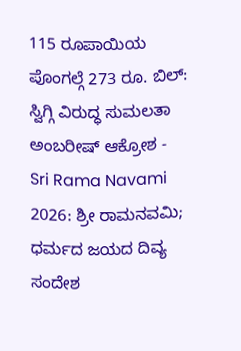115 ರೂಪಾಯಿಯ ಪೊಂಗಲ್ಗೆ 273 ರೂ. ಬಿಲ್: ಸ್ವಿಗ್ಗಿ ವಿರುದ್ಧ ಸುಮಲತಾ ಅಂಬರೀಷ್ ಆಕ್ರೋಶ -
Sri Rama Navami 2026: ಶ್ರೀ ರಾಮನವಮಿ; ಧರ್ಮದ ಜಯದ ದಿವ್ಯ ಸಂದೇಶ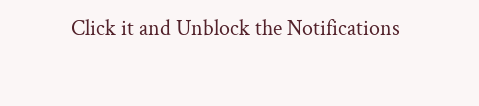Click it and Unblock the Notifications